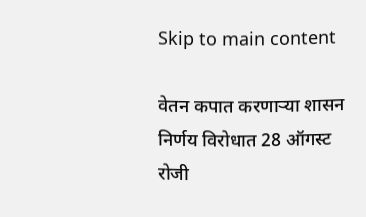Skip to main content

वेतन कपात करणार्‍या शासन निर्णय विरोधात 28 ऑगस्ट रोजी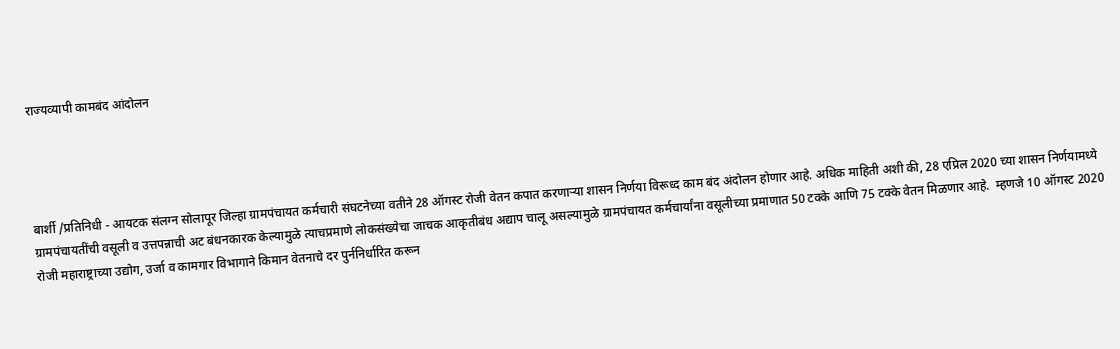राज्यव्यापी कामबंद आंदोलन




बार्शी /प्रतिनिधी - आयटक संलग्न सोलापूर जिल्हा ग्रामपंचायत कर्मचारी संघटनेच्या वतीने 28 ऑगस्ट रोजी वेतन कपात करणार्‍या शासन निर्णया विरूध्द काम बंद अंदोलन होणार आहे. अधिक माहिती अशी की, 28 एप्रिल 2020 च्या शासन निर्णयामध्ये ग्रामपंचायतींची वसूली व उत्तपन्नाची अट बंधनकारक केल्यामुळे त्याचप्रमाणे लोकसंख्येचा जाचक आकृतीबंध अद्याप चालू असल्यामुळे ग्रामपंचायत कर्मचार्यांना वसूलीच्या प्रमाणात 50 टक्के आणि 75 टक्के वेतन मिळणार आहे.  म्हणजे 10 ऑगस्ट 2020 रोजी महाराष्ट्राच्या उद्योग, उर्जा व कामगार विभागाने किमान वेतनाचे दर पुर्ननिर्धारित करून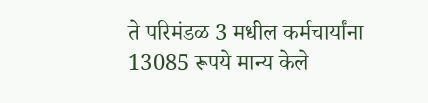ते परिमंडळ 3 मधील कर्मचार्यांना 13085 रूपये मान्य केले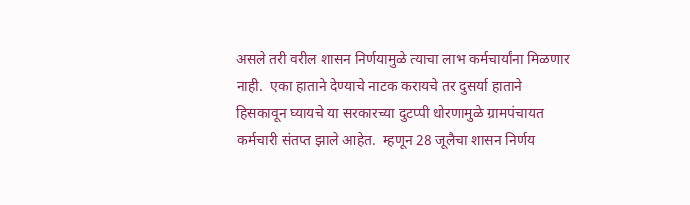असले तरी वरील शासन निर्णयामुळे त्याचा लाभ कर्मचार्यांना मिळणार नाही.  एका हाताने देण्याचे नाटक करायचे तर दुसर्या हाताने हिसकावून घ्यायचे या सरकारच्या दुटप्पी धोरणामुळे ग्रामपंचायत कर्मचारी संतप्त झाले आहेत.  म्हणून 28 जूलैचा शासन निर्णय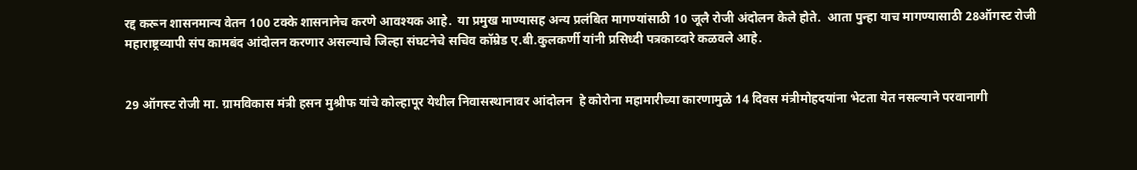रद्द करून शासनमान्य वेतन 100 टक्के शासनानेच करणे आवश्यक आहे.  या प्रमुख माण्यासह अन्य प्रलंबित मागण्यांसाठी 10 जूलै रोजी अंदोलन केले होते.  आता पुन्हा याच मागण्यासाठी 28ऑगस्ट रोजी महाराष्ट्रव्यापी संप कामबंद आंदोलन करणार असल्याचे जिल्हा संघटनेचे सचिव कॉम्रेड ए.बी.कुलकर्णी यांनी प्रसिध्दी पत्रकाव्दारे कळवले आहे.


29 ऑगस्ट रोजी मा. ग्रामविकास मंत्री हसन मुश्रीफ यांचे कोल्हापूर येथील निवासस्थानावर आंदोलन  हे कोरोना महामारीच्या कारणामुळे 14 दिवस मंत्रीमोहदयांना भेटता येत नसल्याने परवानागी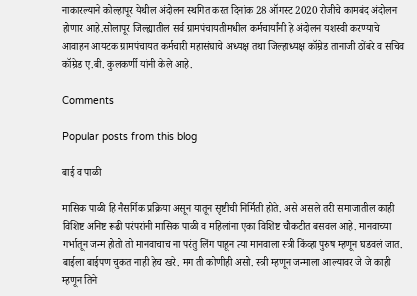नाकारल्याने कोल्हापूर येथील अंदोलन स्थगित करत दिनांक 28 ऑगस्ट 2020 रोजीचे कामबंद अंदोलन होणार आहे.सोलापूर जिल्ह्यातील सर्व ग्रामपंचायतीमधील कर्मचार्यांनी हे अंदोलन यशस्वी करण्याचे आवाहन आयटक ग्रामपंचायत कर्मचारी महासंघाचे अध्यक्ष तथा जिल्हाध्यक्ष कॉम्रेड तानाजी ठोंबरे व सचिव कॉम्रेड ए.बी. कुलकर्णी यांनी केले आहे.

Comments

Popular posts from this blog

बाई व पाळी

मासिक पाळी हि नैसर्गिक प्रक्रिया असून यातून सृष्टीची निर्मिती होते. असे असले तरी समाजातील काही विशिष्ट अनिष्ट रूढी परंपरांनी मासिक पाळी व महिलांना एका विशिष्ट चौकटीत बसवल आहे. मानवाच्या गर्भातून जन्म होतो तो मानवाचाच ना परंतु लिंग पाहून त्या मानवाला स्त्री किंव्हा पुरुष म्हणून घडवलं जात. बाईला बाईपण चुकत नाही हेच खरे. मग ती कोणीही असो. स्त्री म्हणून जन्माला आल्यावर जे जे काही म्हणून तिने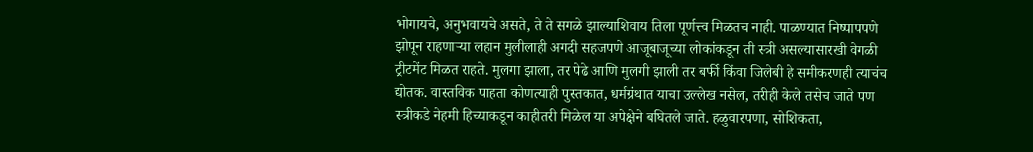भोगायचे, अनुभवायचे असते, ते ते सगळे झाल्याशिवाय तिला पूर्णत्त्व मिळतच नाही. पाळण्यात निष्पापपणे झोपून राहणाऱ्या लहान मुलीलाही अगदी सहजपणे आजूबाजूच्या लोकांकडून ती स्त्री असल्यासारखी वेगळी ट्रीटमेंट मिळत राहते. मुलगा झाला, तर पेढे आणि मुलगी झाली तर बर्फी किंवा जिलेबी हे समीकरणही त्याचंच द्योतक. वास्तविक पाहता कोणत्याही पुस्तकात, धर्मग्रंथात याचा उल्लेख नसेल, तरीही केले तसेच जाते पण स्त्रीकडे नेहमी हिच्याकडून काहीतरी मिळेल या अपेक्षेने बघितले जाते. हळुवारपणा, सोशिकता,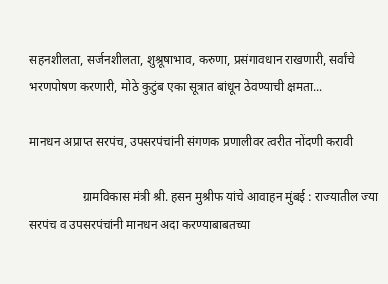सहनशीलता, सर्जनशीलता, शुश्रूषाभाव, करुणा, प्रसंगावधान राखणारी, सर्वांचे भरणपोषण करणारी, मोठे कुटुंब एका सूत्रात बांधून ठेवण्याची क्षमता...

मानधन अप्राप्त सरपंच, उपसरपंचांनी संगणक प्रणालीवर त्वरीत नोंदणी करावी

                 ग्रामविकास मंत्री श्री. हसन मुश्रीफ यांचे आवाहन मुंबई : राज्यातील ज्या सरपंच व उपसरपंचांनी मानधन अदा करण्याबाबतच्या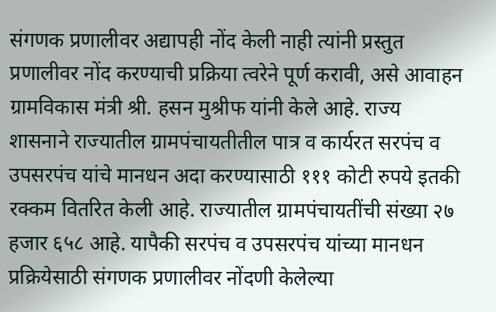संगणक प्रणालीवर अद्यापही नोंद केली नाही त्यांनी प्रस्तुत प्रणालीवर नोंद करण्याची प्रक्रिया त्वरेने पूर्ण करावी, असे आवाहन ग्रामविकास मंत्री श्री. हसन मुश्रीफ यांनी केले आहे. राज्य शासनाने राज्यातील ग्रामपंचायतीतील पात्र व कार्यरत सरपंच व उपसरपंच यांचे मानधन अदा करण्यासाठी १११ कोटी रुपये इतकी रक्कम वितर‍ित केली आहे. राज्यातील ग्रामपंचायतींची संख्या २७ हजार ६५८ आहे. यापैकी सरपंच व उपसरपंच यांच्या मानधन प्रक्रियेसाठी संगणक प्रणालीवर नोंदणी केलेल्या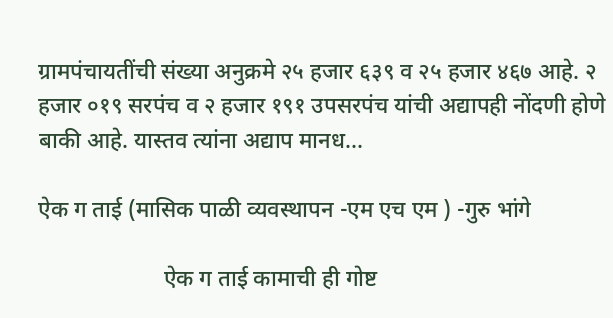ग्रामपंचायतींची संख्या अनुक्रमे २५ हजार ६३९ व २५ हजार ४६७ आहे. २ हजार ०१९ सरपंच व २ हजार १९१ उपसरपंच यांची अद्यापही नोंदणी होणे बाकी आहे. यास्तव त्यांना अद्याप मानध...

ऐक ग ताई (मासिक पाळी व्यवस्थापन -एम एच एम ) -गुरु भांगे

                      ऐक ग ताई कामाची ही गोष्ट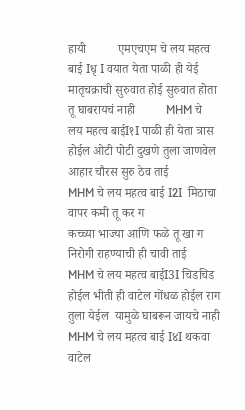हायी          एमएचएम चे लय महत्व बाई Iधृ I वयात येता पाळी ही येई                      मातृचक्राची सुरुवात होई सुरुवात होता तू घाबरायचं नाही          MHM चे लय महत्व बाईI१I पाळी ही येता त्रास होईल ओटी पोटी दुखणे तुला जाणवेल आहार चौरस सुरु ठेव ताई                MHM चे लय महत्व बाई I2I  मिठाचा वापर कमी तू कर ग                  कच्च्या भाज्या आणि फळे तू खा ग निरोगी राहण्याची ही चावी ताई        MHM चे लय महत्व बाईI3I चिडचिड होईल भीती ही वाटेल गोंधळ होईल राग तुला येईल  यामुळे घाबरून जायचे नाही                  MHM चे लय महत्व बाई I४I थकवा वाटेल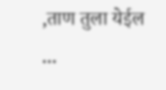,ताण तुला येईल            ...